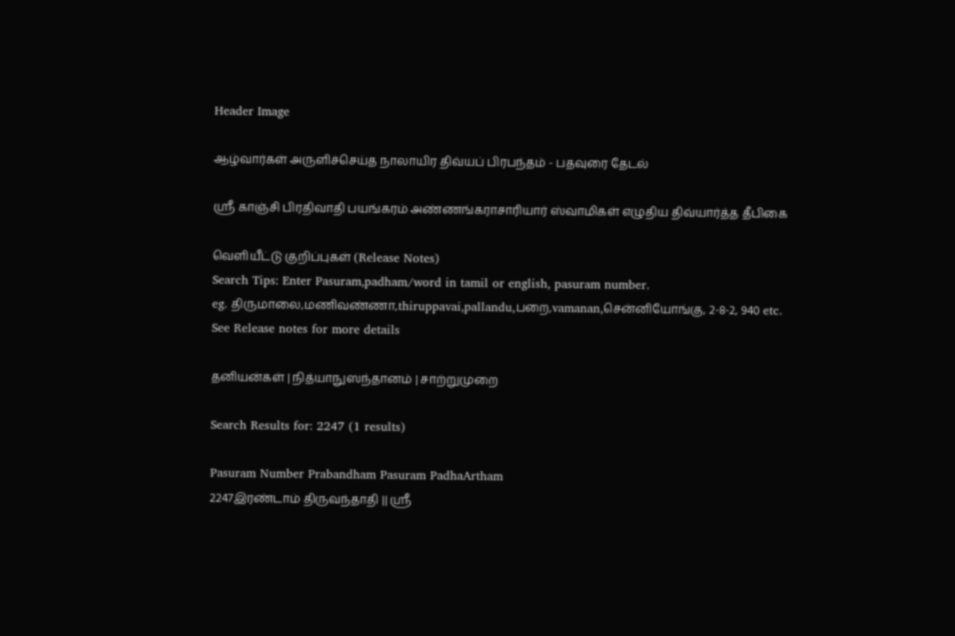Header Image

ஆழ்வார்கள் அருளிச்செய்த நாலாயிர திவ்யப் பிரபந்தம் - பதவுரை தேடல்

ஸ்ரீ காஞ்சி பிரதிவாதி பயங்கரம் அண்ணங்கராசாரியார் ஸ்வாமிகள் எழுதிய திவ்யார்த்த தீபிகை

வெளியீட்டு குறிப்புகள் (Release Notes)
Search Tips: Enter Pasuram,padham/word in tamil or english, pasuram number.
eg. திருமாலை,மணிவண்ணா,thiruppavai,pallandu,பறை,vamanan,சென்னியோங்கு, 2-8-2, 940 etc.
See Release notes for more details

தனியன்கள் | நித்யாநுஸந்தானம் | சாற்றுமுறை

Search Results for: 2247 (1 results)

Pasuram Number Prabandham Pasuram PadhaArtham
2247இரண்டாம் திருவந்தாதி || ஸ்ரீ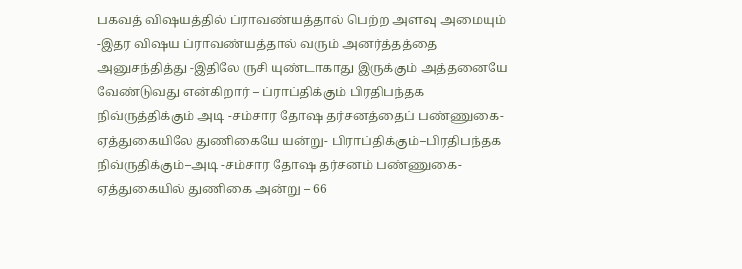பகவத் விஷயத்தில் ப்ராவண்யத்தால் பெற்ற அளவு அமையும் -இதர விஷய ப்ராவண்யத்தால் வரும் அனர்த்தத்தை அனுசந்தித்து -இதிலே ருசி யுண்டாகாது இருக்கும் அத்தனையே வேண்டுவது என்கிறார் – ப்ராப்திக்கும் பிரதிபந்தக நிவ்ருத்திக்கும் அடி -சம்சார தோஷ தர்சனத்தைப் பண்ணுகை- ஏத்துகையிலே துணிகையே யன்று- பிராப்திக்கும்–பிரதிபந்தக நிவ்ருதிக்கும்–அடி -சம்சார தோஷ தர்சனம் பண்ணுகை- ஏத்துகையில் துணிகை அன்று – 66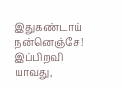இதுகண்டாய் நன்னெஞ்சே! இப்பிறவி யாவது,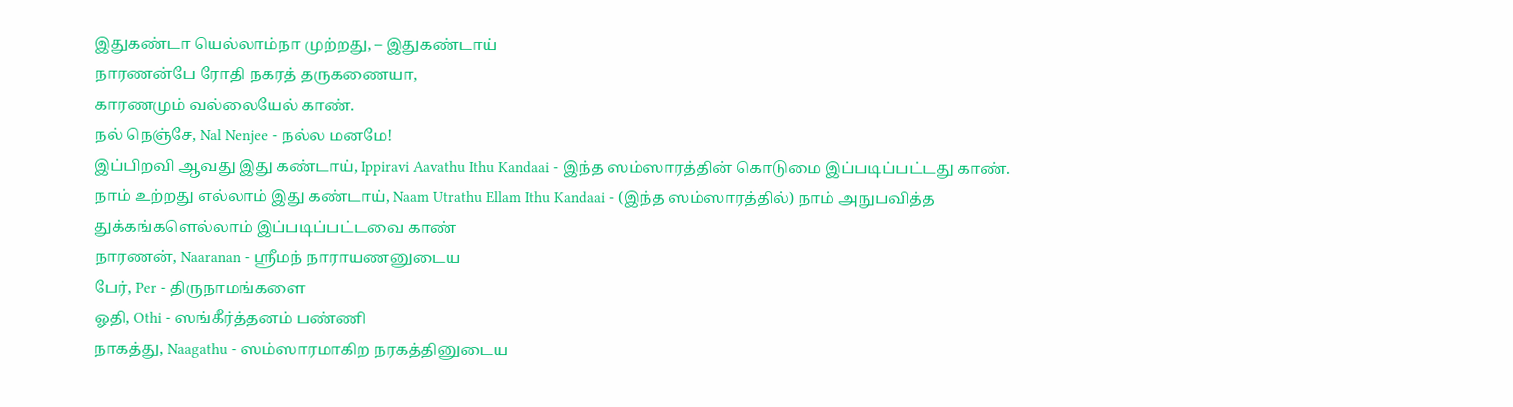இதுகண்டா யெல்லாம்நா முற்றது, – இதுகண்டாய்
நாரணன்பே ரோதி நகரத் தருகணையா,
காரணமும் வல்லையேல் காண்.
நல் நெஞ்சே, Nal Nenjee - நல்ல மனமே!
இப்பிறவி ஆவது இது கண்டாய், Ippiravi Aavathu Ithu Kandaai - இந்த ஸம்ஸாரத்தின் கொடுமை இப்படிப்பட்டது காண்.
நாம் உற்றது எல்லாம் இது கண்டாய், Naam Utrathu Ellam Ithu Kandaai - (இந்த ஸம்ஸாரத்தில்) நாம் அநுபவித்த துக்கங்களெல்லாம் இப்படிப்பட்டவை காண்
நாரணன், Naaranan - ஸ்ரீமந் நாராயணனுடைய
பேர், Per - திருநாமங்களை
ஓதி, Othi - ஸங்கீர்த்தனம் பண்ணி
நாகத்து, Naagathu - ஸம்ஸாரமாகிற நரகத்தினுடைய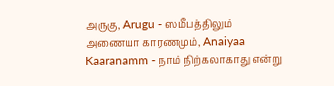அருகு, Arugu - ஸமீபத்திலும்
அணையா காரணமும், Anaiyaa Kaaranamm - நாம் நிற்கலாகாது என்று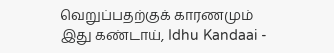வெறுப்பதற்குக் காரணமும்
இது கண்டாய், Idhu Kandaai -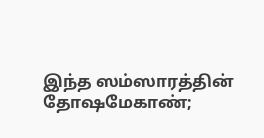இந்த ஸம்ஸாரத்தின் தோஷமேகாண்;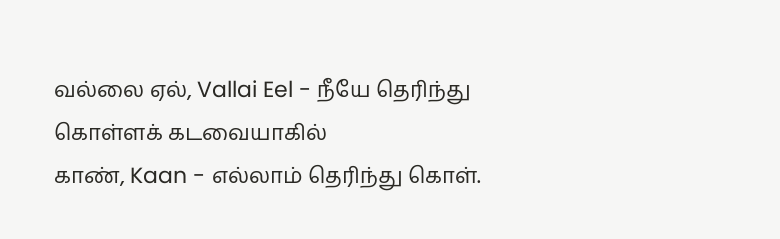வல்லை ஏல், Vallai Eel - நீயே தெரிந்து கொள்ளக் கடவையாகில்
காண், Kaan - எல்லாம் தெரிந்து கொள்.